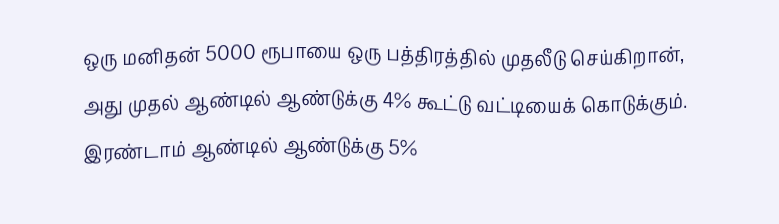ஒரு மனிதன் 5000 ரூபாயை ஒரு பத்திரத்தில் முதலீடு செய்கிறான், அது முதல் ஆண்டில் ஆண்டுக்கு 4% கூட்டு வட்டியைக் கொடுக்கும். இரண்டாம் ஆண்டில் ஆண்டுக்கு 5%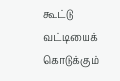கூட்டு வட்டியைக் கொடுக்கும்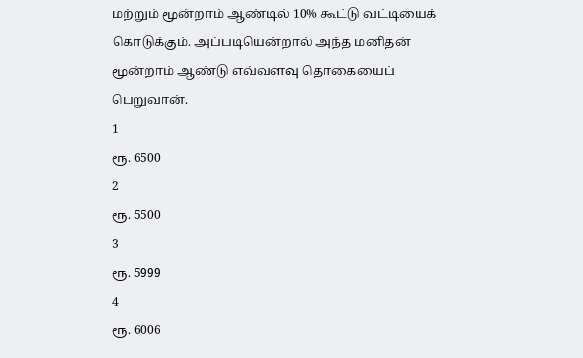மற்றும் மூன்றாம் ஆண்டில் 10% கூட்டு வட்டியைக் கொடுக்கும். அப்படியென்றால் அந்த மனிதன் மூன்றாம் ஆண்டு எவ்வளவு தொகையைப் பெறுவான்.
1
ரூ. 6500
2
ரூ. 5500
3
ரூ. 5999
4
ரூ. 6006